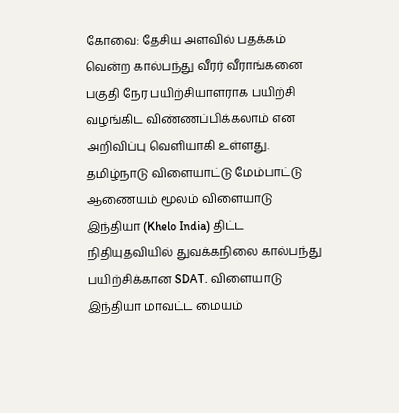கோவை: தேசிய அளவில் பதக்கம் வென்ற கால்பந்து வீரர் வீராங்கனை பகுதி நேர பயிற்சியாளராக பயிற்சி வழங்கிட விண்ணப்பிக்கலாம் என அறிவிப்பு வெளியாகி உள்ளது.
தமிழ்நாடு விளையாட்டு மேம்பாட்டு ஆணையம் மூலம் விளையாடு இந்தியா (Khelo India) திட்ட நிதியுதவியில் துவக்கநிலை கால்பந்து பயிற்சிக்கான SDAT. விளையாடு இந்தியா மாவட்ட மையம்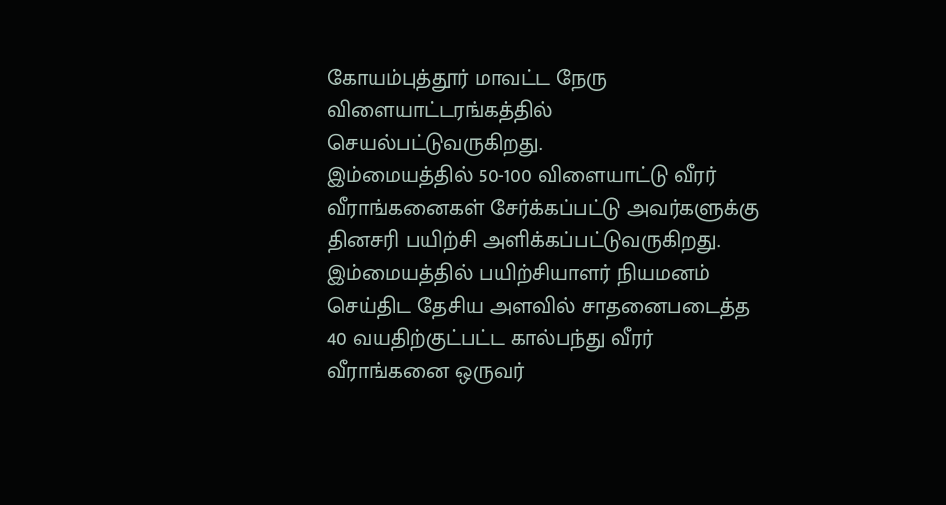கோயம்புத்தூர் மாவட்ட நேரு விளையாட்டரங்கத்தில் செயல்பட்டுவருகிறது.
இம்மையத்தில் 50-100 விளையாட்டு வீரர் வீராங்கனைகள் சேர்க்கப்பட்டு அவர்களுக்கு தினசரி பயிற்சி அளிக்கப்பட்டுவருகிறது. இம்மையத்தில் பயிற்சியாளர் நியமனம் செய்திட தேசிய அளவில் சாதனைபடைத்த 40 வயதிற்குட்பட்ட கால்பந்து வீரர் வீராங்கனை ஒருவர்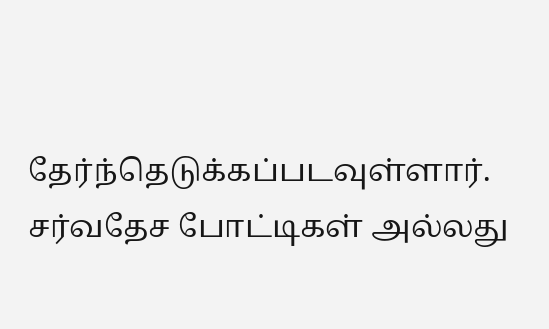தேர்ந்தெடுக்கப்படவுள்ளார்.
சர்வதேச போட்டிகள் அல்லது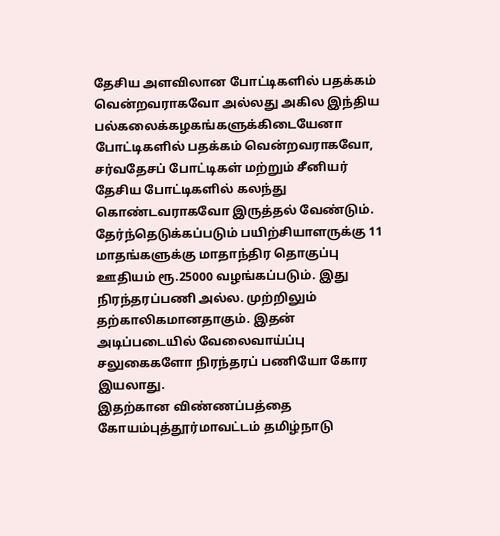தேசிய அளவிலான போட்டிகளில் பதக்கம் வென்றவராகவோ அல்லது அகில இந்திய பல்கலைக்கழகங்களுக்கிடையேனா போட்டிகளில் பதக்கம் வென்றவராகவோ, சர்வதேசப் போட்டிகள் மற்றும் சீனியர் தேசிய போட்டிகளில் கலந்து கொண்டவராகவோ இருத்தல் வேண்டும்.
தேர்ந்தெடுக்கப்படும் பயிற்சியாளருக்கு 11 மாதங்களுக்கு மாதாந்திர தொகுப்பு ஊதியம் ரூ.25000 வழங்கப்படும். இது நிரந்தரப்பணி அல்ல. முற்றிலும் தற்காலிகமானதாகும். இதன் அடிப்படையில் வேலைவாய்ப்பு சலுகைகளோ நிரந்தரப் பணியோ கோர இயலாது.
இதற்கான விண்ணப்பத்தை கோயம்புத்தூர்மாவட்டம் தமிழ்நாடு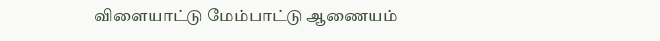விளையாட்டு மேம்பாட்டு ஆணையம்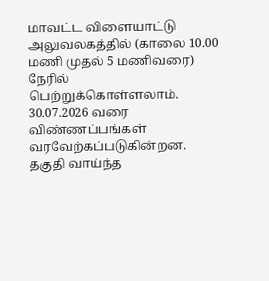மாவட்ட விளையாட்டு அலுவலகத்தில் (காலை 10.00 மணி முதல் 5 மணிவரை) நேரில் பெற்றுக்கொள்ளலாம். 30.07.2026 வரை விண்ணப்பங்கள் வரவேற்கப்படுகின்றன.
தகுதி வாய்ந்த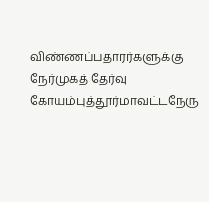விண்ணப்பதாரர்களுக்கு நேர்முகத் தேர்வு கோயம்புத்தூர்மாவட்டநேரு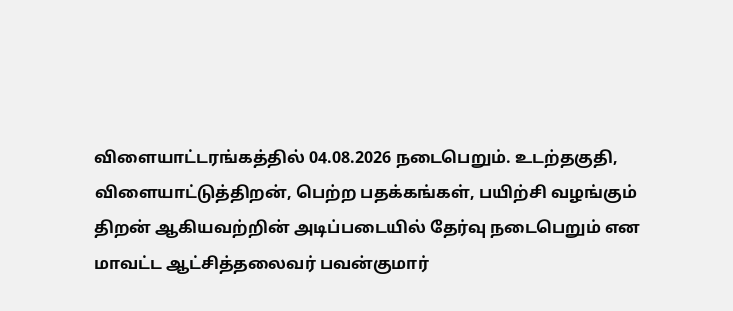விளையாட்டரங்கத்தில் 04.08.2026 நடைபெறும். உடற்தகுதி, விளையாட்டுத்திறன், பெற்ற பதக்கங்கள், பயிற்சி வழங்கும் திறன் ஆகியவற்றின் அடிப்படையில் தேர்வு நடைபெறும் என மாவட்ட ஆட்சித்தலைவர் பவன்குமார்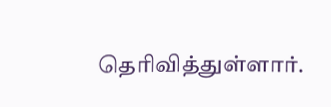தெரிவித்துள்ளார்.